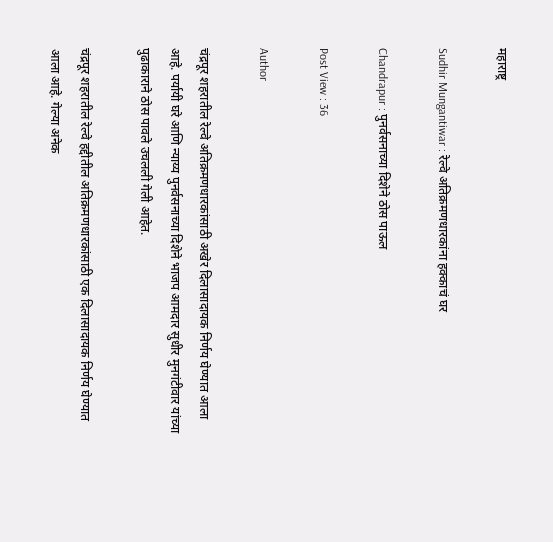महाराष्ट्र

Sudhir Mungantiwar : रेल्वे अतिक्रमणधारकांना हक्काचं घर

Chandrapur : पुनर्वसनाच्या दिशेने ठोस पाऊल

Post View : 36

Author

चंद्रपूर शहरातील रेल्वे अतिक्रमणधारकांसाठी अखेर दिलासादायक निर्णय घेण्यात आला आहे. पर्यायी घरे आणि न्याय्य पुनर्वसनाच्या दिशेने भाजप आमदार सुधीर मुनगंटीवार यांच्या पुढाकाराने ठोस पावले उचलली गेली आहेत.

चंद्रपूर शहरातील रेल्वे हद्दीतील अतिक्रमणधारकांसाठी एक दिलासादायक निर्णय घेण्यात आला आहे. गेल्या अनेक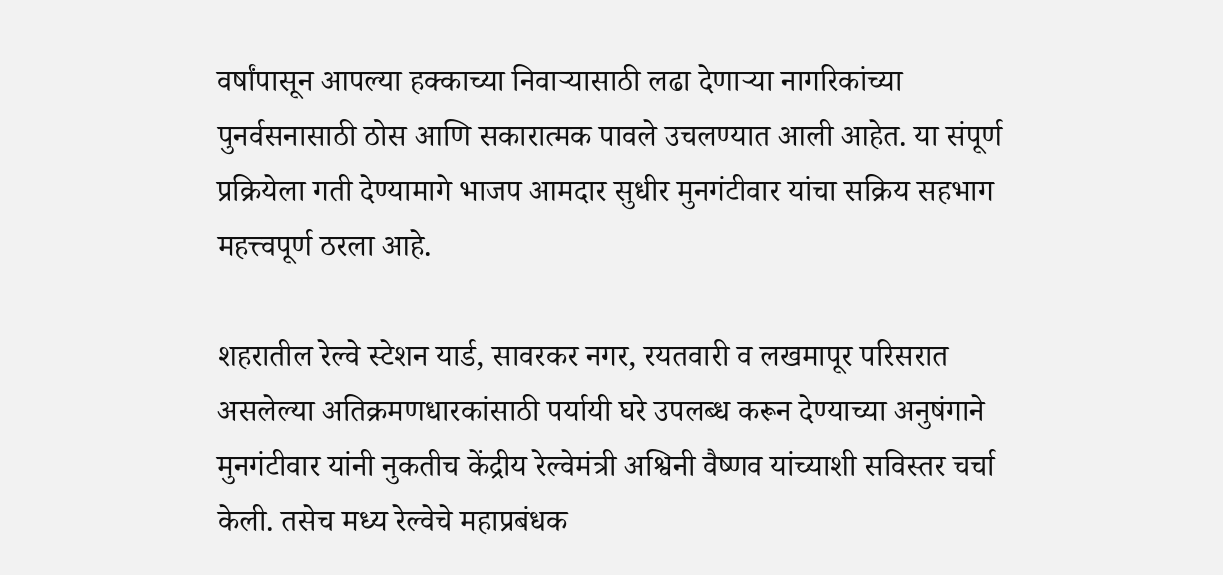वर्षांपासून आपल्या हक्काच्या निवाऱ्यासाठी लढा देणाऱ्या नागरिकांच्या पुनर्वसनासाठी ठोस आणि सकारात्मक पावले उचलण्यात आली आहेत. या संपूर्ण प्रक्रियेला गती देण्यामागे भाजप आमदार सुधीर मुनगंटीवार यांचा सक्रिय सहभाग महत्त्वपूर्ण ठरला आहे.

शहरातील रेल्वे स्टेशन यार्ड, सावरकर नगर, रयतवारी व लखमापूर परिसरात असलेल्या अतिक्रमणधारकांसाठी पर्यायी घरे उपलब्ध करून देण्याच्या अनुषंगाने मुनगंटीवार यांनी नुकतीच केंद्रीय रेल्वेमंत्री अश्विनी वैष्णव यांच्याशी सविस्तर चर्चा केली. तसेच मध्य रेल्वेचे महाप्रबंधक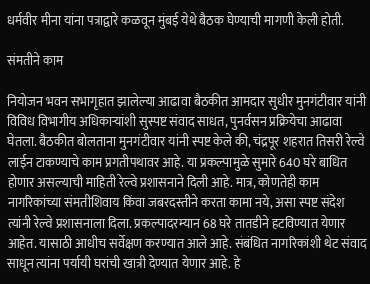धर्मवीर मीना यांना पत्राद्वारे कळवून मुंबई येथे बैठक घेण्याची मागणी केली होती.

संमतीने काम

नियोजन भवन सभागृहात झालेल्या आढावा बैठकीत आमदार सुधीर मुनगंटीवार यांनी विविध विभागीय अधिकाऱ्यांशी सुस्पष्ट संवाद साधत, पुनर्वसन प्रक्रियेचा आढावा घेतला. बैठकीत बोलताना मुनगंटीवार यांनी स्पष्ट केले की, चंद्रपूर शहरात तिसरी रेल्वे लाईन टाकण्याचे काम प्रगतीपथावर आहे. या प्रकल्पामुळे सुमारे 640 घरे बाधित होणार असल्याची माहिती रेल्वे प्रशासनाने दिली आहे. मात्र, कोणतेही काम नागरिकांच्या संमतीशिवाय किंवा जबरदस्तीने करता कामा नये, असा स्पष्ट संदेश त्यांनी रेल्वे प्रशासनाला दिला. प्रकल्पादरम्यान 68 घरे तातडीने हटविण्यात येणार आहेत. यासाठी आधीच सर्वेक्षण करण्यात आले आहे. संबंधित नागरिकांशी थेट संवाद साधून त्यांना पर्यायी घरांची खात्री देण्यात येणार आहे. हे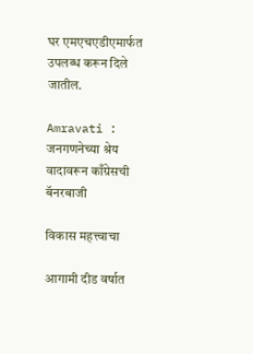घर एमएचएडीएमार्फत उपलब्ध करून दिले जातील.

Amravati : जनगणनेच्या श्रेय वादावरून काँग्रेसची बॅनरबाजी

विकास महत्त्वाचा

आगामी दीड वर्षात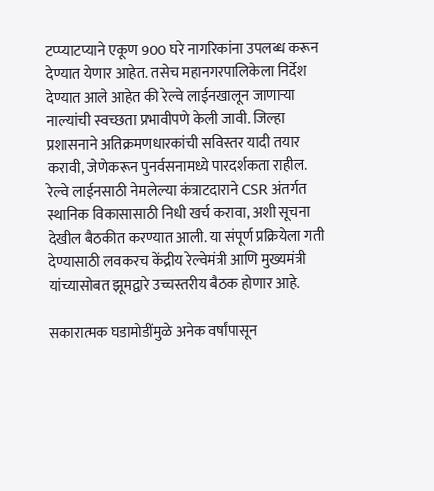टप्प्याटप्याने एकूण 900 घरे नागरिकांना उपलब्ध करून देण्यात येणार आहेत. तसेच महानगरपालिकेला निर्देश देण्यात आले आहेत की रेल्वे लाईनखालून जाणाऱ्या नाल्यांची स्वच्छता प्रभावीपणे केली जावी. जिल्हा प्रशासनाने अतिक्रमणधारकांची सविस्तर यादी तयार करावी, जेणेकरून पुनर्वसनामध्ये पारदर्शकता राहील. रेल्वे लाईनसाठी नेमलेल्या कंत्राटदाराने CSR अंतर्गत स्थानिक विकासासाठी निधी खर्च करावा, अशी सूचना देखील बैठकीत करण्यात आली. या संपूर्ण प्रक्रियेला गती देण्यासाठी लवकरच केंद्रीय रेल्वेमंत्री आणि मुख्यमंत्री यांच्यासोबत झूमद्वारे उच्चस्तरीय बैठक होणार आहे.

सकारात्मक घडामोडींमुळे अनेक वर्षांपासून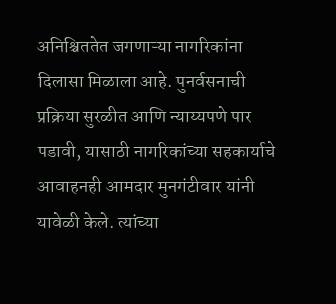अनिश्चिततेत जगणाऱ्या नागरिकांना दिलासा मिळाला आहे. पुनर्वसनाची प्रक्रिया सुरळीत आणि न्याय्यपणे पार पडावी, यासाठी नागरिकांच्या सहकार्याचे आवाहनही आमदार मुनगंटीवार यांनी यावेळी केले. त्यांच्या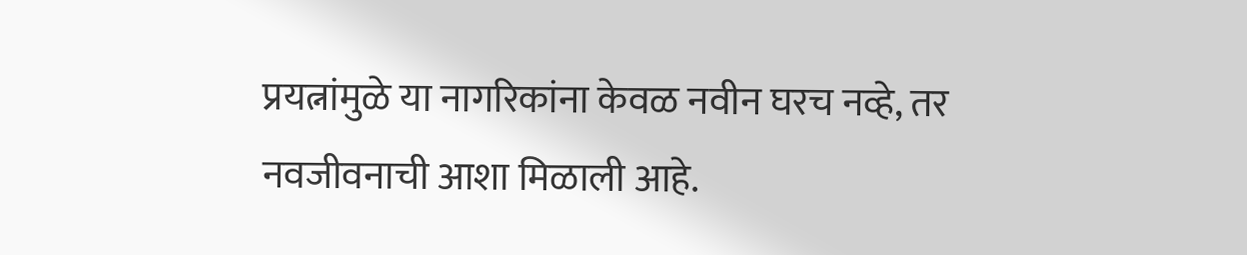प्रयत्नांमुळे या नागरिकांना केवळ नवीन घरच नव्हे, तर नवजीवनाची आशा मिळाली आहे.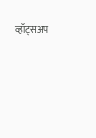व्हॉट्सअप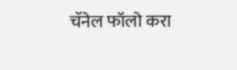चॅनेल फॉलो करा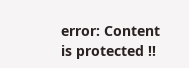error: Content is protected !!